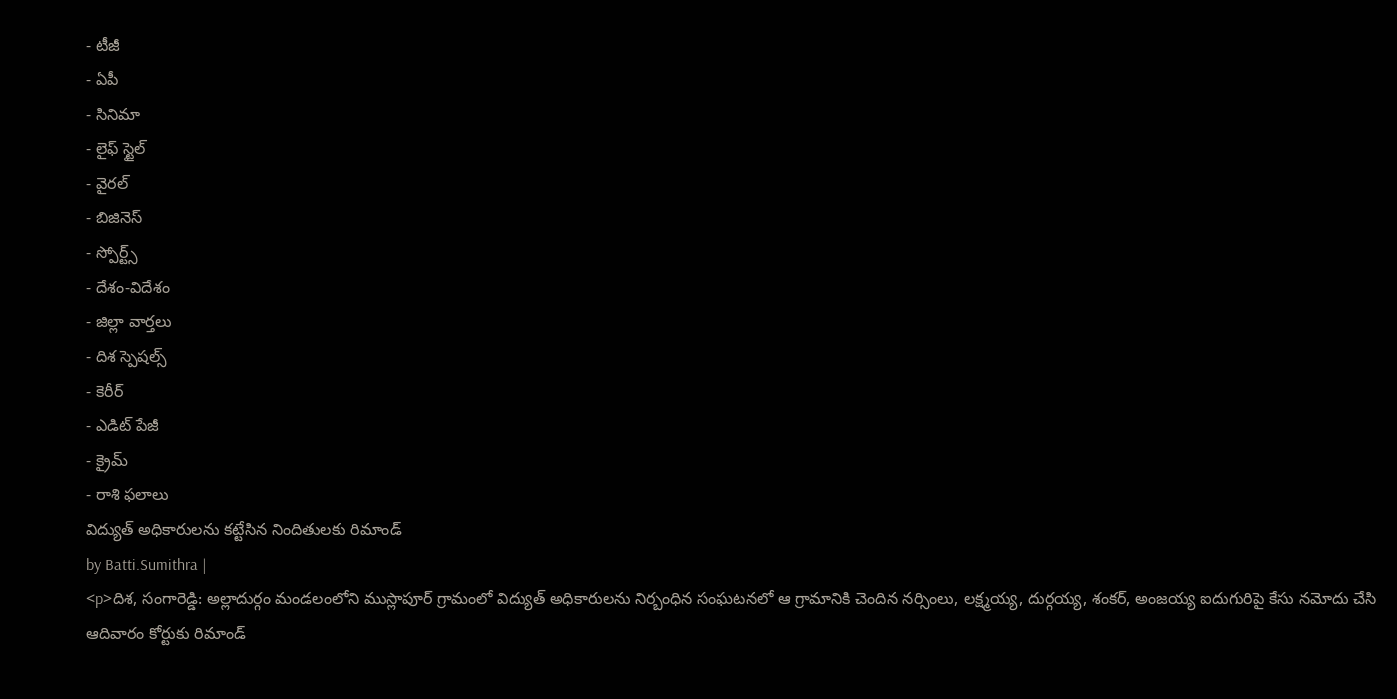- టీజీ
- ఏపీ
- సినిమా
- లైఫ్ స్టైల్
- వైరల్
- బిజినెస్
- స్పోర్ట్స్
- దేశం-విదేశం
- జిల్లా వార్తలు
- దిశ స్పెషల్స్
- కెరీర్
- ఎడిట్ పేజీ
- క్రైమ్
- రాశి ఫలాలు
విద్యుత్ అధికారులను కట్టేసిన నిందితులకు రిమాండ్
by Batti.Sumithra |
<p>దిశ, సంగారెడ్డి: అల్లాదుర్గం మండలంలోని ముస్లాపూర్ గ్రామంలో విద్యుత్ అధికారులను నిర్బంధిన సంఘటనలో ఆ గ్రామానికి చెందిన నర్సింలు, లక్ష్మయ్య, దుర్గయ్య, శంకర్, అంజయ్య ఐదుగురిపై కేసు నమోదు చేసి ఆదివారం కోర్టుకు రిమాండ్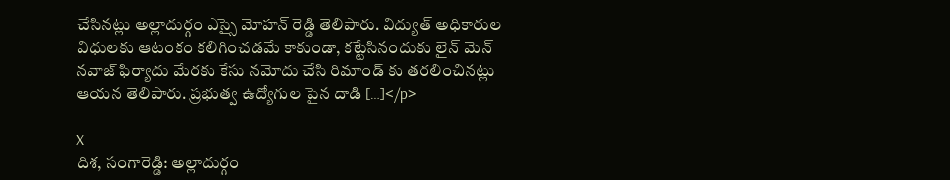చేసినట్లు అల్లాదుర్గం ఎస్సై మోహన్ రెడ్డి తెలిపారు. విద్యుత్ అధికారుల విధులకు ఆటంకం కలిగించడమే కాకుండా, కట్టేసినందుకు లైన్ మెన్ నవాజ్ ఫిర్యాదు మేరకు కేసు నమోదు చేసి రిమాండ్ కు తరలించినట్లు ఆయన తెలిపారు. ప్రభుత్వ ఉద్యోగుల పైన దాడి […]</p>

X
దిశ, సంగారెడ్డి: అల్లాదుర్గం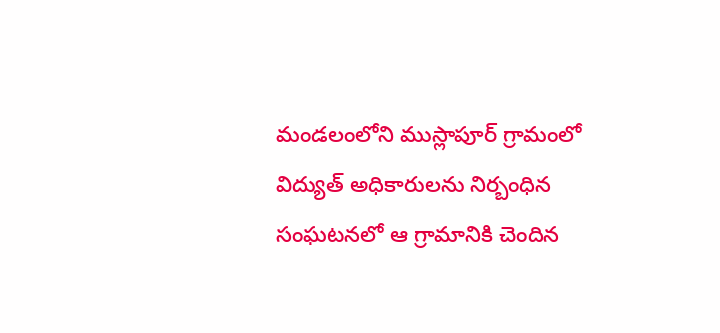మండలంలోని ముస్లాపూర్ గ్రామంలో విద్యుత్ అధికారులను నిర్బంధిన సంఘటనలో ఆ గ్రామానికి చెందిన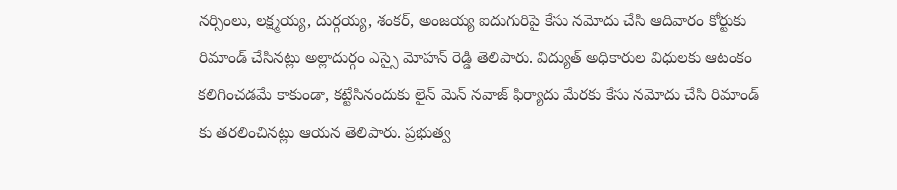నర్సింలు, లక్ష్మయ్య, దుర్గయ్య, శంకర్, అంజయ్య ఐదుగురిపై కేసు నమోదు చేసి ఆదివారం కోర్టుకు రిమాండ్ చేసినట్లు అల్లాదుర్గం ఎస్సై మోహన్ రెడ్డి తెలిపారు. విద్యుత్ అధికారుల విధులకు ఆటంకం కలిగించడమే కాకుండా, కట్టేసినందుకు లైన్ మెన్ నవాజ్ ఫిర్యాదు మేరకు కేసు నమోదు చేసి రిమాండ్ కు తరలించినట్లు ఆయన తెలిపారు. ప్రభుత్వ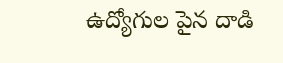ఉద్యోగుల పైన దాడి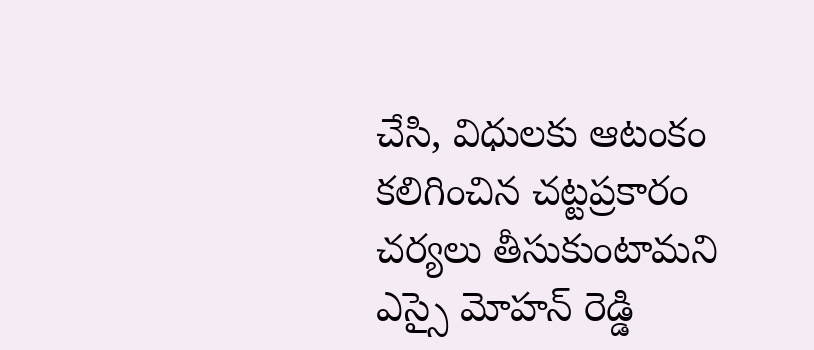చేసి, విధులకు ఆటంకం కలిగించిన చట్టప్రకారం చర్యలు తీసుకుంటామని ఎస్సై మోహన్ రెడ్డి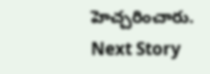హెచ్చరించారు.
Next Story